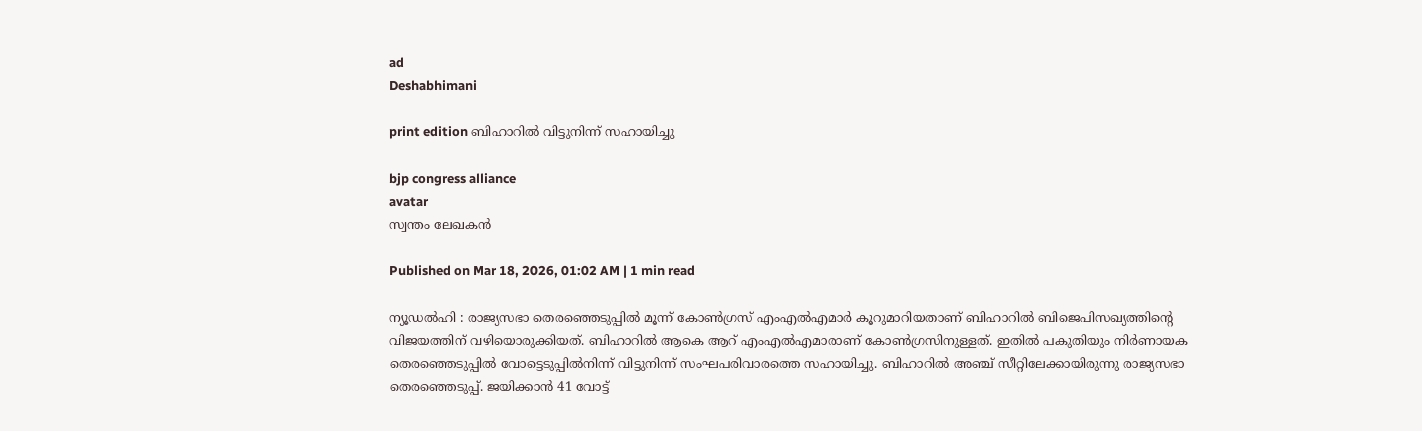ad
Deshabhimani

print edition ബിഹാറിൽ വിട്ടുനിന്ന് സഹായിച്ചു

bjp congress alliance
avatar
സ്വന്തം ലേഖകൻ

Published on Mar 18, 2026, 01:02 AM | 1 min read

ന്യൂഡൽഹി : രാജ്യസഭാ തെരഞ്ഞെടുപ്പില്‍ മൂന്ന്‌ കോൺഗ്രസ്‌ എംഎൽഎമാര്‍ കൂറുമാറിയതാണ് ബിഹാറില്‍ ബിജെപിസഖ്യത്തിന്റെ വിജയത്തിന്‌ വഴിയൊരുക്കിയത്. ബിഹാറിൽ ആകെ ആറ്‌ എംഎൽഎമാരാണ്‌ കോൺഗ്രസിനുള്ളത്‌. ഇതിൽ പകുതിയും നിർണായക തെരഞ്ഞെടുപ്പിൽ വോട്ടെടുപ്പിൽനിന്ന്‌ വിട്ടുനിന്ന്‌ സംഘപരിവാരത്തെ സഹായിച്ചു. ബിഹാറിൽ അഞ്ച്‌ സീറ്റിലേക്കായിരുന്നു രാജ്യസഭാ തെരഞ്ഞെടുപ്പ്‌. ജയിക്കാന്‍ 41 വോട്ട്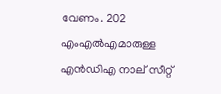വേണം. 202 എംഎൽഎമാരുള്ള എൻഡിഎ നാല്‌ സീറ്റ്‌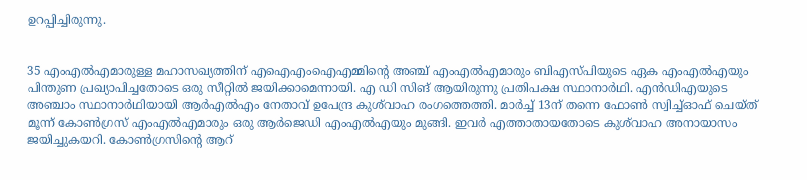ഉറപ്പിച്ചിരുന്നു.


35 എംഎൽഎമാരുള്ള മഹാസഖ്യത്തിന്‌ എഐഎംഐഎമ്മിന്റെ അഞ്ച്‌ എംഎൽഎമാരും ബിഎസ്‌പിയുടെ ഏക എംഎൽഎയും പിന്തുണ പ്രഖ്യാപിച്ചതോടെ ഒരു സീറ്റിൽ ജയിക്കാമെന്നായി. എ ഡി സിങ്‌ ആയിരുന്നു പ്രതിപക്ഷ സ്ഥാനാർഥി. എൻഡിഎയുടെ അഞ്ചാം സ്ഥാനാർഥിയായി ആർഎൽഎം നേതാവ്‌ ഉപേന്ദ്ര കുശ്‌വാഹ രംഗത്തെത്തി. മാർച്ച്‌ 13ന്‌ തന്നെ ഫോൺ സ്വിച്ച്‌ഓഫ്‌ ചെയ്‌ത്‌ മൂന്ന്‌ കോൺഗ്രസ്‌ എംഎൽഎമാരും ഒരു ആർജെഡി എംഎൽഎയും മുങ്ങി. ഇവർ എത്താതായതോടെ കുശ്‌വാഹ അനായാസം ജയിച്ചുകയറി. കോൺഗ്രസിന്റെ ആറ്‌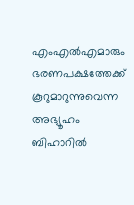എംഎൽഎമാരും ഭരണപക്ഷത്തേക്ക്‌ കൂറുമാറുന്നുവെന്ന അഭ്യൂഹം ബിഹാറിൽ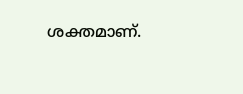ശക്തമാണ്.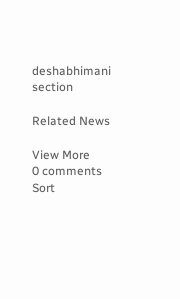deshabhimani section

Related News

View More
0 comments
Sort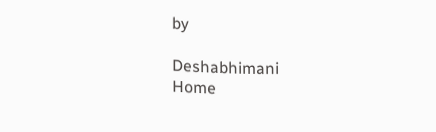by

Deshabhimani
Home